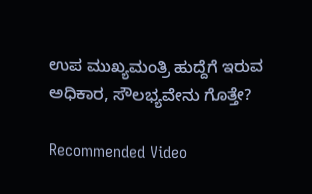ಉಪ ಮುಖ್ಯಮಂತ್ರಿ ಹುದ್ದೆಗೆ ಇರುವ ಅಧಿಕಾರ, ಸೌಲಭ್ಯವೇನು ಗೊತ್ತೇ?

Recommended Video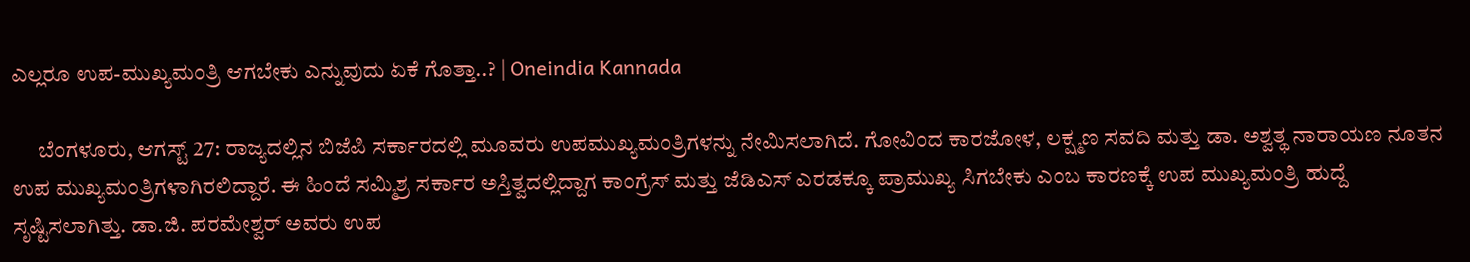ಎಲ್ಲರೂ ಉಪ-ಮುಖ್ಯಮಂತ್ರಿ ಆಗಬೇಕು ಎನ್ನುವುದು ಏಕೆ ಗೊತ್ತಾ..? | Oneindia Kannada

      ಬೆಂಗಳೂರು, ಆಗಸ್ಟ್ 27: ರಾಜ್ಯದಲ್ಲಿನ ಬಿಜೆಪಿ ಸರ್ಕಾರದಲ್ಲಿ ಮೂವರು ಉಪಮುಖ್ಯಮಂತ್ರಿಗಳನ್ನು ನೇಮಿಸಲಾಗಿದೆ. ಗೋವಿಂದ ಕಾರಜೋಳ, ಲಕ್ಷ್ಮಣ ಸವದಿ ಮತ್ತು ಡಾ. ಅಶ್ವತ್ಥ ನಾರಾಯಣ ನೂತನ ಉಪ ಮುಖ್ಯಮಂತ್ರಿಗಳಾಗಿರಲಿದ್ದಾರೆ. ಈ ಹಿಂದೆ ಸಮ್ಮಿಶ್ರ ಸರ್ಕಾರ ಅಸ್ತಿತ್ವದಲ್ಲಿದ್ದಾಗ ಕಾಂಗ್ರೆಸ್ ಮತ್ತು ಜೆಡಿಎಸ್ ಎರಡಕ್ಕೂ ಪ್ರಾಮುಖ್ಯ ಸಿಗಬೇಕು ಎಂಬ ಕಾರಣಕ್ಕೆ ಉಪ ಮುಖ್ಯಮಂತ್ರಿ ಹುದ್ದೆ ಸೃಷ್ಟಿಸಲಾಗಿತ್ತು. ಡಾ.ಜಿ. ಪರಮೇಶ್ವರ್ ಅವರು ಉಪ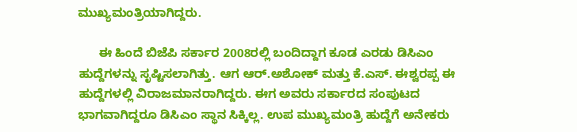ಮುಖ್ಯಮಂತ್ರಿಯಾಗಿದ್ದರು.

      ಈ ಹಿಂದೆ ಬಿಜೆಪಿ ಸರ್ಕಾರ 2008ರಲ್ಲಿ ಬಂದಿದ್ದಾಗ ಕೂಡ ಎರಡು ಡಿಸಿಎಂ ಹುದ್ದೆಗಳನ್ನು ಸೃಷ್ಟಿಸಲಾಗಿತ್ತು. ಆಗ ಆರ್.ಅಶೋಕ್ ಮತ್ತು ಕೆ.ಎಸ್. ಈಶ್ವರಪ್ಪ ಈ ಹುದ್ದೆಗಳಲ್ಲಿ ವಿರಾಜಮಾನರಾಗಿದ್ದರು. ಈಗ ಅವರು ಸರ್ಕಾರದ ಸಂಪುಟದ ಭಾಗವಾಗಿದ್ದರೂ ಡಿಸಿಎಂ ಸ್ಥಾನ ಸಿಕ್ಕಿಲ್ಲ. ಉಪ ಮುಖ್ಯಮಂತ್ರಿ ಹುದ್ದೆಗೆ ಅನೇಕರು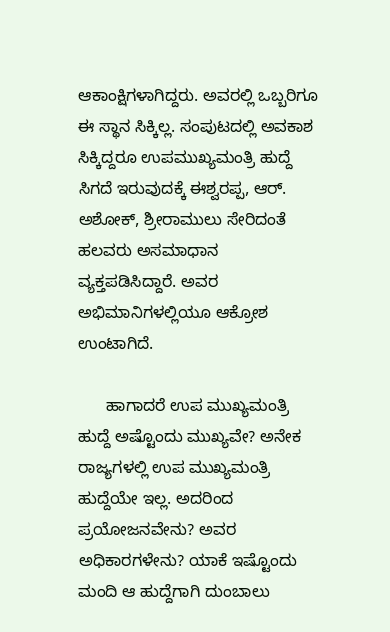ಆಕಾಂಕ್ಷಿಗಳಾಗಿದ್ದರು. ಅವರಲ್ಲಿ ಒಬ್ಬರಿಗೂ ಈ ಸ್ಥಾನ ಸಿಕ್ಕಿಲ್ಲ. ಸಂಪುಟದಲ್ಲಿ ಅವಕಾಶ ಸಿಕ್ಕಿದ್ದರೂ ಉಪಮುಖ್ಯಮಂತ್ರಿ ಹುದ್ದೆ ಸಿಗದೆ ಇರುವುದಕ್ಕೆ ಈಶ್ವರಪ್ಪ, ಆರ್. ಅಶೋಕ್, ಶ್ರೀರಾಮುಲು ಸೇರಿದಂತೆ ಹಲವರು ಅಸಮಾಧಾನ ವ್ಯಕ್ತಪಡಿಸಿದ್ದಾರೆ. ಅವರ ಅಭಿಮಾನಿಗಳಲ್ಲಿಯೂ ಆಕ್ರೋಶ ಉಂಟಾಗಿದೆ.

      ಹಾಗಾದರೆ ಉಪ ಮುಖ್ಯಮಂತ್ರಿ ಹುದ್ದೆ ಅಷ್ಟೊಂದು ಮುಖ್ಯವೇ? ಅನೇಕ ರಾಜ್ಯಗಳಲ್ಲಿ ಉಪ ಮುಖ್ಯಮಂತ್ರಿ ಹುದ್ದೆಯೇ ಇಲ್ಲ. ಅದರಿಂದ ಪ್ರಯೋಜನವೇನು? ಅವರ ಅಧಿಕಾರಗಳೇನು? ಯಾಕೆ ಇಷ್ಟೊಂದು ಮಂದಿ ಆ ಹುದ್ದೆಗಾಗಿ ದುಂಬಾಲು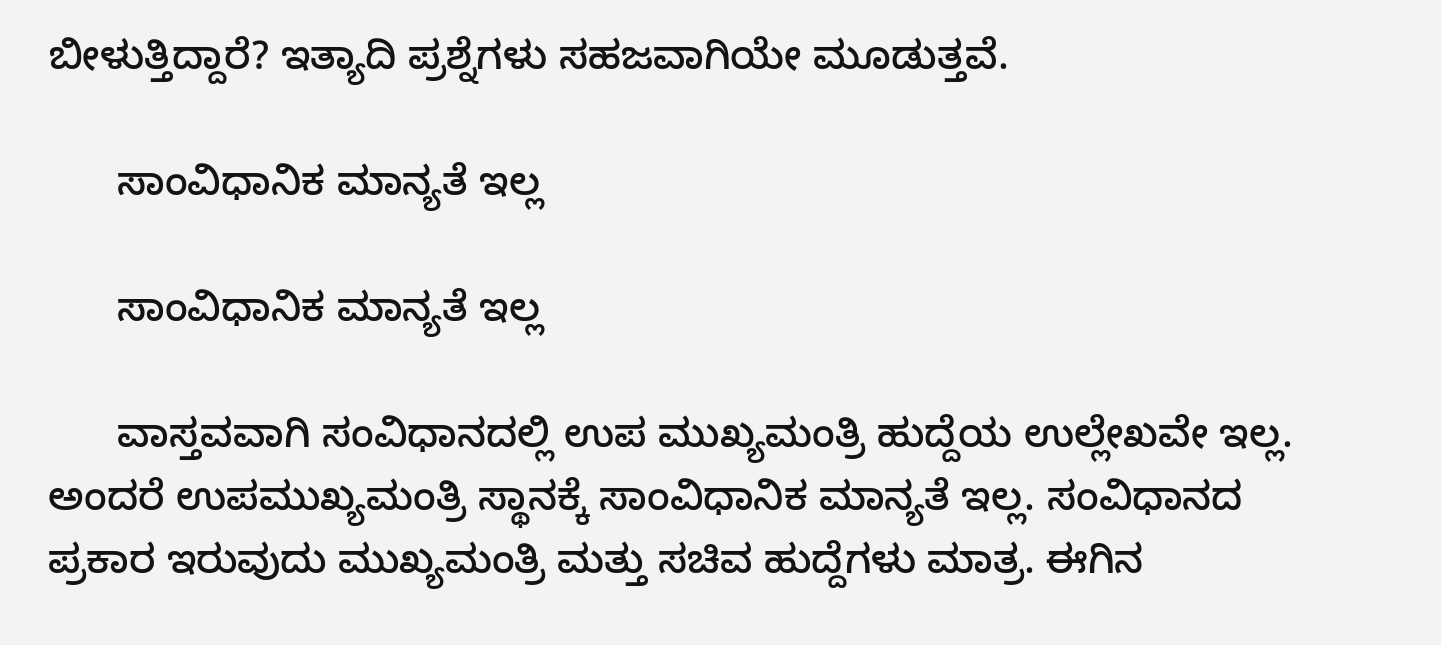ಬೀಳುತ್ತಿದ್ದಾರೆ? ಇತ್ಯಾದಿ ಪ್ರಶ್ನೆಗಳು ಸಹಜವಾಗಿಯೇ ಮೂಡುತ್ತವೆ.

      ಸಾಂವಿಧಾನಿಕ ಮಾನ್ಯತೆ ಇಲ್ಲ

      ಸಾಂವಿಧಾನಿಕ ಮಾನ್ಯತೆ ಇಲ್ಲ

      ವಾಸ್ತವವಾಗಿ ಸಂವಿಧಾನದಲ್ಲಿ ಉಪ ಮುಖ್ಯಮಂತ್ರಿ ಹುದ್ದೆಯ ಉಲ್ಲೇಖವೇ ಇಲ್ಲ. ಅಂದರೆ ಉಪಮುಖ್ಯಮಂತ್ರಿ ಸ್ಥಾನಕ್ಕೆ ಸಾಂವಿಧಾನಿಕ ಮಾನ್ಯತೆ ಇಲ್ಲ. ಸಂವಿಧಾನದ ಪ್ರಕಾರ ಇರುವುದು ಮುಖ್ಯಮಂತ್ರಿ ಮತ್ತು ಸಚಿವ ಹುದ್ದೆಗಳು ಮಾತ್ರ. ಈಗಿನ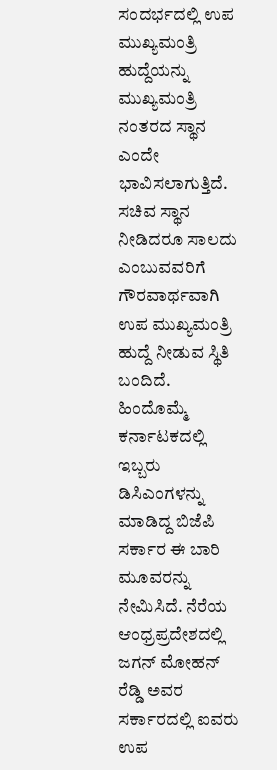ಸಂದರ್ಭದಲ್ಲಿ ಉಪ ಮುಖ್ಯಮಂತ್ರಿ ಹುದ್ದೆಯನ್ನು ಮುಖ್ಯಮಂತ್ರಿ ನಂತರದ ಸ್ಥಾನ ಎಂದೇ ಭಾವಿಸಲಾಗುತ್ತಿದೆ. ಸಚಿವ ಸ್ಥಾನ ನೀಡಿದರೂ ಸಾಲದು ಎಂಬುವವರಿಗೆ ಗೌರವಾರ್ಥವಾಗಿ ಉಪ ಮುಖ್ಯಮಂತ್ರಿ ಹುದ್ದೆ ನೀಡುವ ಸ್ಥಿತಿ ಬಂದಿದೆ. ಹಿಂದೊಮ್ಮೆ ಕರ್ನಾಟಕದಲ್ಲಿ ಇಬ್ಬರು ಡಿಸಿಎಂಗಳನ್ನು ಮಾಡಿದ್ದ ಬಿಜೆಪಿ ಸರ್ಕಾರ ಈ ಬಾರಿ ಮೂವರನ್ನು ನೇಮಿಸಿದೆ. ನೆರೆಯ ಆಂಧ್ರಪ್ರದೇಶದಲ್ಲಿ ಜಗನ್ ಮೋಹನ್ ರೆಡ್ಡಿ ಅವರ ಸರ್ಕಾರದಲ್ಲಿ ಐವರು ಉಪ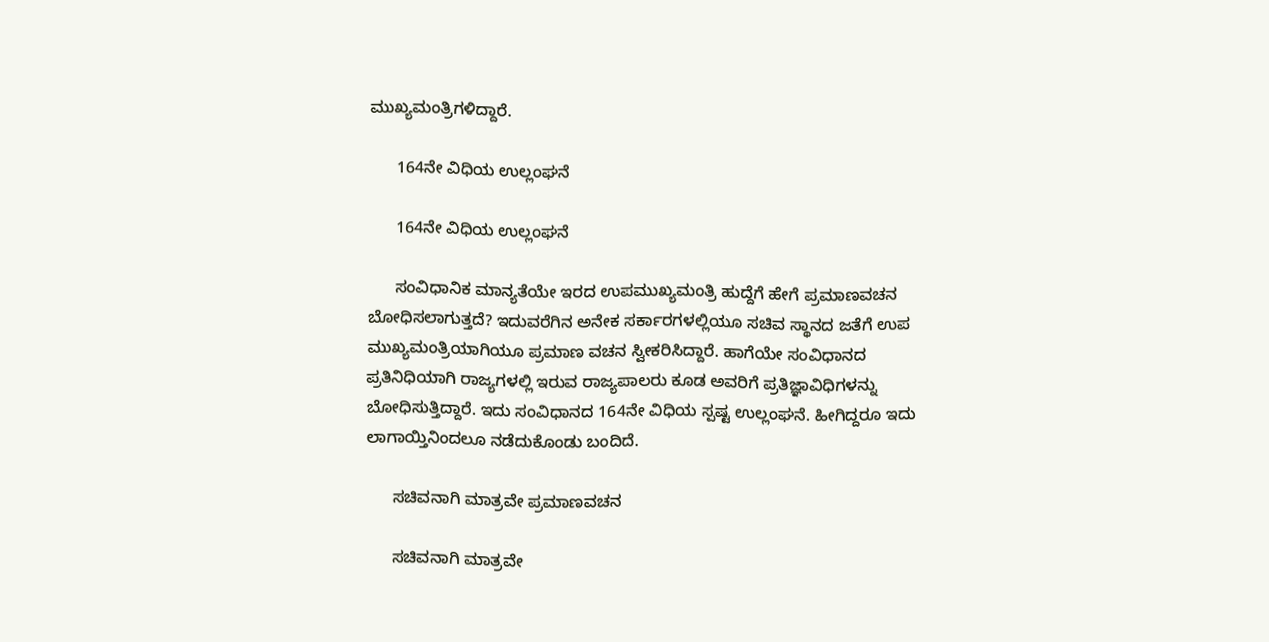ಮುಖ್ಯಮಂತ್ರಿಗಳಿದ್ದಾರೆ.

      164ನೇ ವಿಧಿಯ ಉಲ್ಲಂಘನೆ

      164ನೇ ವಿಧಿಯ ಉಲ್ಲಂಘನೆ

      ಸಂವಿಧಾನಿಕ ಮಾನ್ಯತೆಯೇ ಇರದ ಉಪಮುಖ್ಯಮಂತ್ರಿ ಹುದ್ದೆಗೆ ಹೇಗೆ ಪ್ರಮಾಣವಚನ ಬೋಧಿಸಲಾಗುತ್ತದೆ? ಇದುವರೆಗಿನ ಅನೇಕ ಸರ್ಕಾರಗಳಲ್ಲಿಯೂ ಸಚಿವ ಸ್ಥಾನದ ಜತೆಗೆ ಉಪ ಮುಖ್ಯಮಂತ್ರಿಯಾಗಿಯೂ ಪ್ರಮಾಣ ವಚನ ಸ್ವೀಕರಿಸಿದ್ದಾರೆ. ಹಾಗೆಯೇ ಸಂವಿಧಾನದ ಪ್ರತಿನಿಧಿಯಾಗಿ ರಾಜ್ಯಗಳಲ್ಲಿ ಇರುವ ರಾಜ್ಯಪಾಲರು ಕೂಡ ಅವರಿಗೆ ಪ್ರತಿಜ್ಞಾವಿಧಿಗಳನ್ನು ಬೋಧಿಸುತ್ತಿದ್ದಾರೆ. ಇದು ಸಂವಿಧಾನದ 164ನೇ ವಿಧಿಯ ಸ್ಪಷ್ಟ ಉಲ್ಲಂಘನೆ. ಹೀಗಿದ್ದರೂ ಇದು ಲಾಗಾಯ್ತಿನಿಂದಲೂ ನಡೆದುಕೊಂಡು ಬಂದಿದೆ.

      ಸಚಿವನಾಗಿ ಮಾತ್ರವೇ ಪ್ರಮಾಣವಚನ

      ಸಚಿವನಾಗಿ ಮಾತ್ರವೇ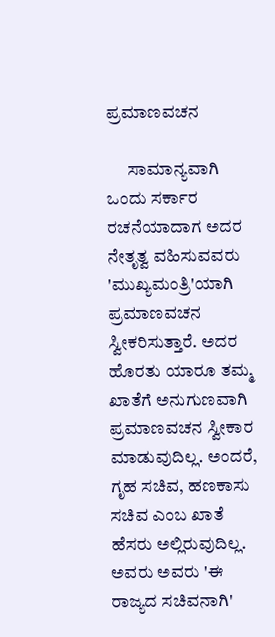ಪ್ರಮಾಣವಚನ

      ಸಾಮಾನ್ಯವಾಗಿ ಒಂದು ಸರ್ಕಾರ ರಚನೆಯಾದಾಗ ಅದರ ನೇತೃತ್ವ ವಹಿಸುವವರು 'ಮುಖ್ಯಮಂತ್ರಿ'ಯಾಗಿ ಪ್ರಮಾಣವಚನ ಸ್ವೀಕರಿಸುತ್ತಾರೆ. ಅದರ ಹೊರತು ಯಾರೂ ತಮ್ಮ ಖಾತೆಗೆ ಅನುಗುಣವಾಗಿ ಪ್ರಮಾಣವಚನ ಸ್ವೀಕಾರ ಮಾಡುವುದಿಲ್ಲ. ಅಂದರೆ, ಗೃಹ ಸಚಿವ, ಹಣಕಾಸು ಸಚಿವ ಎಂಬ ಖಾತೆ ಹೆಸರು ಅಲ್ಲಿರುವುದಿಲ್ಲ. ಅವರು ಅವರು 'ಈ ರಾಜ್ಯದ ಸಚಿವನಾಗಿ'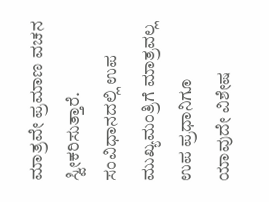ಮಾತ್ರವೇ ಪ್ರಮಾಣ ವಚನ ಸ್ವೀಕರಿಸುತ್ತಾರೆ. ಸಂವಿಧಾನದಲ್ಲಿ ಉಪ ಮುಖ್ಯಮಂತ್ರಿಗೆ ಮಾತ್ರವಲ್ಲ ಉಪ ಪ್ರಧಾನಿಗೂ ಯಾವುದೇ ವಿಶೇಷ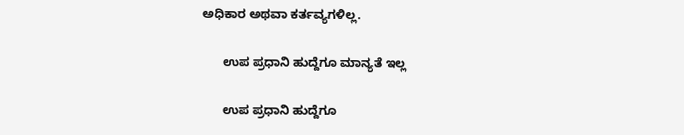ಅಧಿಕಾರ ಅಥವಾ ಕರ್ತವ್ಯಗಳಿಲ್ಲ.

      ಉಪ ಪ್ರಧಾನಿ ಹುದ್ದೆಗೂ ಮಾನ್ಯತೆ ಇಲ್ಲ

      ಉಪ ಪ್ರಧಾನಿ ಹುದ್ದೆಗೂ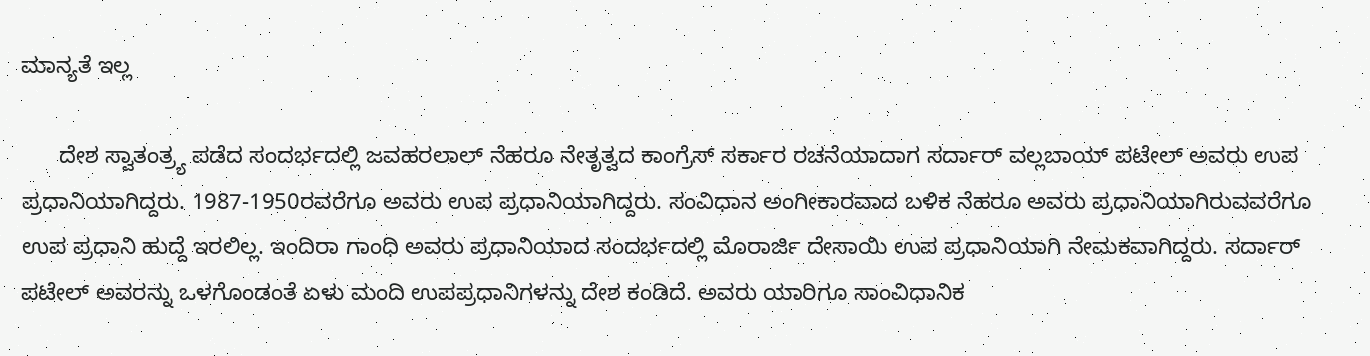ಮಾನ್ಯತೆ ಇಲ್ಲ

      ದೇಶ ಸ್ವಾತಂತ್ರ್ಯ ಪಡೆದ ಸಂದರ್ಭದಲ್ಲಿ ಜವಹರಲಾಲ್ ನೆಹರೂ ನೇತೃತ್ವದ ಕಾಂಗ್ರೆಸ್ ಸರ್ಕಾರ ರಚನೆಯಾದಾಗ ಸರ್ದಾರ್ ವಲ್ಲಬಾಯ್ ಪಟೇಲ್ ಅವರು ಉಪ ಪ್ರಧಾನಿಯಾಗಿದ್ದರು. 1987-1950ರವರೆಗೂ ಅವರು ಉಪ ಪ್ರಧಾನಿಯಾಗಿದ್ದರು. ಸಂವಿಧಾನ ಅಂಗೀಕಾರವಾದ ಬಳಿಕ ನೆಹರೂ ಅವರು ಪ್ರಧಾನಿಯಾಗಿರುವವರೆಗೂ ಉಪ ಪ್ರಧಾನಿ ಹುದ್ದೆ ಇರಲಿಲ್ಲ. ಇಂದಿರಾ ಗಾಂಧಿ ಅವರು ಪ್ರಧಾನಿಯಾದ ಸಂದರ್ಭದಲ್ಲಿ ಮೊರಾರ್ಜಿ ದೇಸಾಯಿ ಉಪ ಪ್ರಧಾನಿಯಾಗಿ ನೇಮಕವಾಗಿದ್ದರು. ಸರ್ದಾರ್ ಪಟೇಲ್ ಅವರನ್ನು ಒಳಗೊಂಡಂತೆ ಏಳು ಮಂದಿ ಉಪಪ್ರಧಾನಿಗಳನ್ನು ದೇಶ ಕಂಡಿದೆ. ಅವರು ಯಾರಿಗೂ ಸಾಂವಿಧಾನಿಕ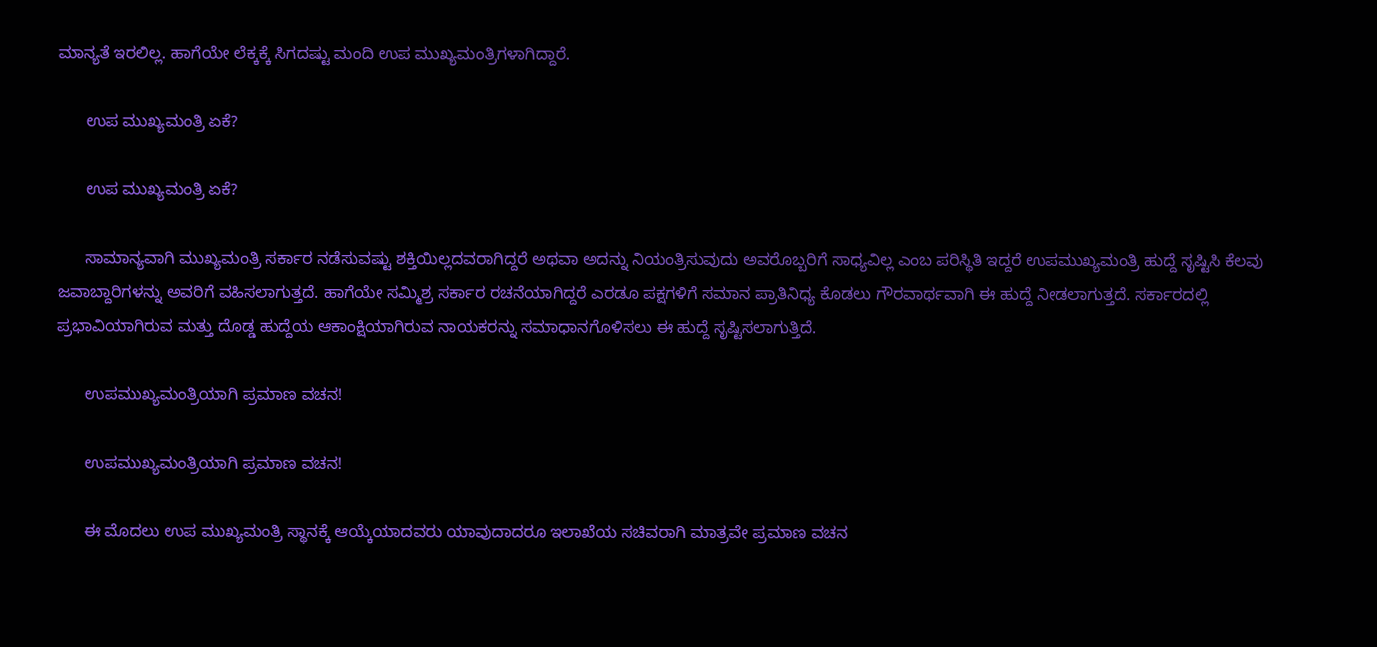ಮಾನ್ಯತೆ ಇರಲಿಲ್ಲ. ಹಾಗೆಯೇ ಲೆಕ್ಕಕ್ಕೆ ಸಿಗದಷ್ಟು ಮಂದಿ ಉಪ ಮುಖ್ಯಮಂತ್ರಿಗಳಾಗಿದ್ದಾರೆ.

      ಉಪ ಮುಖ್ಯಮಂತ್ರಿ ಏಕೆ?

      ಉಪ ಮುಖ್ಯಮಂತ್ರಿ ಏಕೆ?

      ಸಾಮಾನ್ಯವಾಗಿ ಮುಖ್ಯಮಂತ್ರಿ ಸರ್ಕಾರ ನಡೆಸುವಷ್ಟು ಶಕ್ತಿಯಿಲ್ಲದವರಾಗಿದ್ದರೆ ಅಥವಾ ಅದನ್ನು ನಿಯಂತ್ರಿಸುವುದು ಅವರೊಬ್ಬರಿಗೆ ಸಾಧ್ಯವಿಲ್ಲ ಎಂಬ ಪರಿಸ್ಥಿತಿ ಇದ್ದರೆ ಉಪಮುಖ್ಯಮಂತ್ರಿ ಹುದ್ದೆ ಸೃಷ್ಟಿಸಿ ಕೆಲವು ಜವಾಬ್ದಾರಿಗಳನ್ನು ಅವರಿಗೆ ವಹಿಸಲಾಗುತ್ತದೆ. ಹಾಗೆಯೇ ಸಮ್ಮಿಶ್ರ ಸರ್ಕಾರ ರಚನೆಯಾಗಿದ್ದರೆ ಎರಡೂ ಪಕ್ಷಗಳಿಗೆ ಸಮಾನ ಪ್ರಾತಿನಿಧ್ಯ ಕೊಡಲು ಗೌರವಾರ್ಥವಾಗಿ ಈ ಹುದ್ದೆ ನೀಡಲಾಗುತ್ತದೆ. ಸರ್ಕಾರದಲ್ಲಿ ಪ್ರಭಾವಿಯಾಗಿರುವ ಮತ್ತು ದೊಡ್ಡ ಹುದ್ದೆಯ ಆಕಾಂಕ್ಷಿಯಾಗಿರುವ ನಾಯಕರನ್ನು ಸಮಾಧಾನಗೊಳಿಸಲು ಈ ಹುದ್ದೆ ಸೃಷ್ಟಿಸಲಾಗುತ್ತಿದೆ.

      ಉಪಮುಖ್ಯಮಂತ್ರಿಯಾಗಿ ಪ್ರಮಾಣ ವಚನ!

      ಉಪಮುಖ್ಯಮಂತ್ರಿಯಾಗಿ ಪ್ರಮಾಣ ವಚನ!

      ಈ ಮೊದಲು ಉಪ ಮುಖ್ಯಮಂತ್ರಿ ಸ್ಥಾನಕ್ಕೆ ಆಯ್ಕೆಯಾದವರು ಯಾವುದಾದರೂ ಇಲಾಖೆಯ ಸಚಿವರಾಗಿ ಮಾತ್ರವೇ ಪ್ರಮಾಣ ವಚನ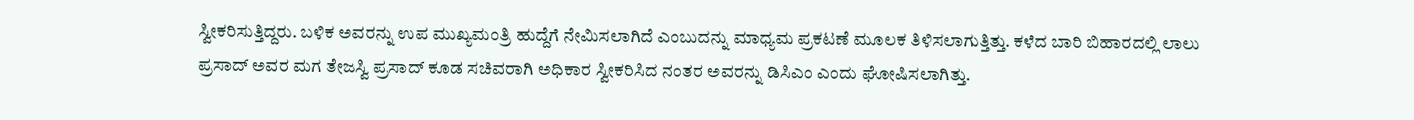ಸ್ವೀಕರಿಸುತ್ತಿದ್ದರು. ಬಳಿಕ ಅವರನ್ನು ಉಪ ಮುಖ್ಯಮಂತ್ರಿ ಹುದ್ದೆಗೆ ನೇಮಿಸಲಾಗಿದೆ ಎಂಬುದನ್ನು ಮಾಧ್ಯಮ ಪ್ರಕಟಣೆ ಮೂಲಕ ತಿಳಿಸಲಾಗುತ್ತಿತ್ತು. ಕಳೆದ ಬಾರಿ ಬಿಹಾರದಲ್ಲಿ ಲಾಲು ಪ್ರಸಾದ್ ಅವರ ಮಗ ತೇಜಸ್ವಿ ಪ್ರಸಾದ್ ಕೂಡ ಸಚಿವರಾಗಿ ಅಧಿಕಾರ ಸ್ವೀಕರಿಸಿದ ನಂತರ ಅವರನ್ನು ಡಿಸಿಎಂ ಎಂದು ಘೋಷಿಸಲಾಗಿತ್ತು.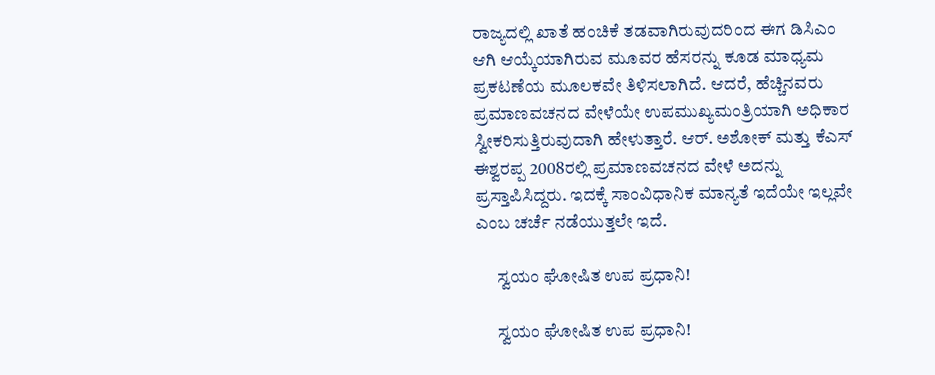ರಾಜ್ಯದಲ್ಲಿ ಖಾತೆ ಹಂಚಿಕೆ ತಡವಾಗಿರುವುದರಿಂದ ಈಗ ಡಿಸಿಎಂ ಆಗಿ ಆಯ್ಕೆಯಾಗಿರುವ ಮೂವರ ಹೆಸರನ್ನು ಕೂಡ ಮಾಧ್ಯಮ ಪ್ರಕಟಣೆಯ ಮೂಲಕವೇ ತಿಳಿಸಲಾಗಿದೆ. ಆದರೆ, ಹೆಚ್ಚಿನವರು ಪ್ರಮಾಣವಚನದ ವೇಳೆಯೇ ಉಪಮುಖ್ಯಮಂತ್ರಿಯಾಗಿ ಅಧಿಕಾರ ಸ್ವೀಕರಿಸುತ್ತಿರುವುದಾಗಿ ಹೇಳುತ್ತಾರೆ. ಆರ್. ಅಶೋಕ್ ಮತ್ತು ಕೆಎಸ್ ಈಶ್ವರಪ್ಪ 2008ರಲ್ಲಿ ಪ್ರಮಾಣವಚನದ ವೇಳೆ ಅದನ್ನು ಪ್ರಸ್ತಾಪಿಸಿದ್ದರು. ಇದಕ್ಕೆ ಸಾಂವಿಧಾನಿಕ ಮಾನ್ಯತೆ ಇದೆಯೇ ಇಲ್ಲವೇ ಎಂಬ ಚರ್ಚೆ ನಡೆಯುತ್ತಲೇ ಇದೆ.

      ಸ್ವಯಂ ಘೋಷಿತ ಉಪ ಪ್ರಧಾನಿ!

      ಸ್ವಯಂ ಘೋಷಿತ ಉಪ ಪ್ರಧಾನಿ!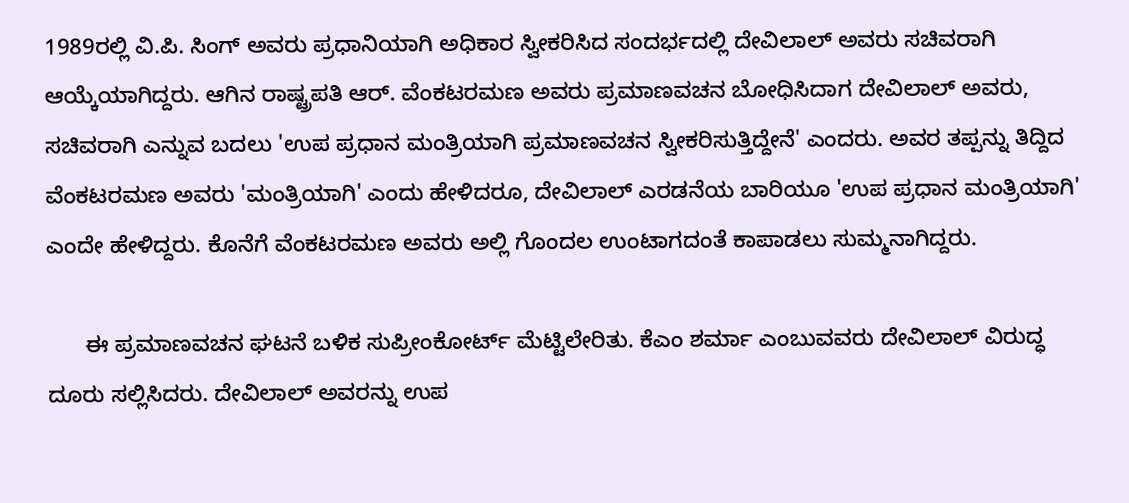1989ರಲ್ಲಿ ವಿ.ಪಿ. ಸಿಂಗ್ ಅವರು ಪ್ರಧಾನಿಯಾಗಿ ಅಧಿಕಾರ ಸ್ವೀಕರಿಸಿದ ಸಂದರ್ಭದಲ್ಲಿ ದೇವಿಲಾಲ್ ಅವರು ಸಚಿವರಾಗಿ ಆಯ್ಕೆಯಾಗಿದ್ದರು. ಆಗಿನ ರಾಷ್ಟ್ರಪತಿ ಆರ್. ವೆಂಕಟರಮಣ ಅವರು ಪ್ರಮಾಣವಚನ ಬೋಧಿಸಿದಾಗ ದೇವಿಲಾಲ್ ಅವರು, ಸಚಿವರಾಗಿ ಎನ್ನುವ ಬದಲು 'ಉಪ ಪ್ರಧಾನ ಮಂತ್ರಿಯಾಗಿ ಪ್ರಮಾಣವಚನ ಸ್ವೀಕರಿಸುತ್ತಿದ್ದೇನೆ' ಎಂದರು. ಅವರ ತಪ್ಪನ್ನು ತಿದ್ದಿದ ವೆಂಕಟರಮಣ ಅವರು 'ಮಂತ್ರಿಯಾಗಿ' ಎಂದು ಹೇಳಿದರೂ, ದೇವಿಲಾಲ್ ಎರಡನೆಯ ಬಾರಿಯೂ 'ಉಪ ಪ್ರಧಾನ ಮಂತ್ರಿಯಾಗಿ' ಎಂದೇ ಹೇಳಿದ್ದರು. ಕೊನೆಗೆ ವೆಂಕಟರಮಣ ಅವರು ಅಲ್ಲಿ ಗೊಂದಲ ಉಂಟಾಗದಂತೆ ಕಾಪಾಡಲು ಸುಮ್ಮನಾಗಿದ್ದರು.

      ಈ ಪ್ರಮಾಣವಚನ ಘಟನೆ ಬಳಿಕ ಸುಪ್ರೀಂಕೋರ್ಟ್ ಮೆಟ್ಟಿಲೇರಿತು. ಕೆಎಂ ಶರ್ಮಾ ಎಂಬುವವರು ದೇವಿಲಾಲ್ ವಿರುದ್ಧ ದೂರು ಸಲ್ಲಿಸಿದರು. ದೇವಿಲಾಲ್ ಅವರನ್ನು ಉಪ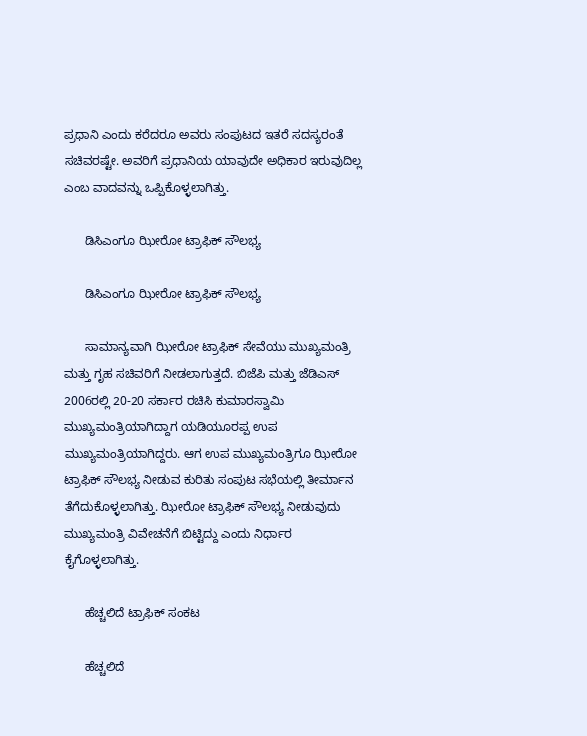ಪ್ರಧಾನಿ ಎಂದು ಕರೆದರೂ ಅವರು ಸಂಪುಟದ ಇತರೆ ಸದಸ್ಯರಂತೆ ಸಚಿವರಷ್ಟೇ. ಅವರಿಗೆ ಪ್ರಧಾನಿಯ ಯಾವುದೇ ಅಧಿಕಾರ ಇರುವುದಿಲ್ಲ ಎಂಬ ವಾದವನ್ನು ಒಪ್ಪಿಕೊಳ್ಳಲಾಗಿತ್ತು.

      ಡಿಸಿಎಂಗೂ ಝೀರೋ ಟ್ರಾಫಿಕ್ ಸೌಲಭ್ಯ

      ಡಿಸಿಎಂಗೂ ಝೀರೋ ಟ್ರಾಫಿಕ್ ಸೌಲಭ್ಯ

      ಸಾಮಾನ್ಯವಾಗಿ ಝೀರೋ ಟ್ರಾಫಿಕ್ ಸೇವೆಯು ಮುಖ್ಯಮಂತ್ರಿ ಮತ್ತು ಗೃಹ ಸಚಿವರಿಗೆ ನೀಡಲಾಗುತ್ತದೆ. ಬಿಜೆಪಿ ಮತ್ತು ಜೆಡಿಎಸ್ 2006ರಲ್ಲಿ 20-20 ಸರ್ಕಾರ ರಚಿಸಿ ಕುಮಾರಸ್ವಾಮಿ ಮುಖ್ಯಮಂತ್ರಿಯಾಗಿದ್ದಾಗ ಯಡಿಯೂರಪ್ಪ ಉಪ ಮುಖ್ಯಮಂತ್ರಿಯಾಗಿದ್ದರು. ಆಗ ಉಪ ಮುಖ್ಯಮಂತ್ರಿಗೂ ಝೀರೋ ಟ್ರಾಫಿಕ್ ಸೌಲಭ್ಯ ನೀಡುವ ಕುರಿತು ಸಂಪುಟ ಸಭೆಯಲ್ಲಿ ತೀರ್ಮಾನ ತೆಗೆದುಕೊಳ್ಳಲಾಗಿತ್ತು. ಝೀರೋ ಟ್ರಾಫಿಕ್ ಸೌಲಭ್ಯ ನೀಡುವುದು ಮುಖ್ಯಮಂತ್ರಿ ವಿವೇಚನೆಗೆ ಬಿಟ್ಟಿದ್ದು ಎಂದು ನಿರ್ಧಾರ ಕೈಗೊಳ್ಳಲಾಗಿತ್ತು.

      ಹೆಚ್ಚಲಿದೆ ಟ್ರಾಫಿಕ್ ಸಂಕಟ

      ಹೆಚ್ಚಲಿದೆ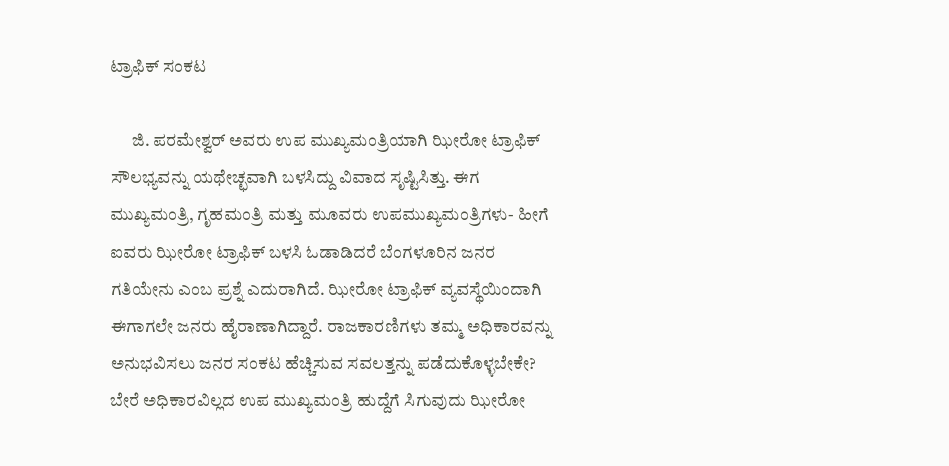ಟ್ರಾಫಿಕ್ ಸಂಕಟ

      ಜಿ. ಪರಮೇಶ್ವರ್ ಅವರು ಉಪ ಮುಖ್ಯಮಂತ್ರಿಯಾಗಿ ಝೀರೋ ಟ್ರಾಫಿಕ್ ಸೌಲಭ್ಯವನ್ನು ಯಥೇಚ್ಛವಾಗಿ ಬಳಸಿದ್ದು ವಿವಾದ ಸೃಷ್ಟಿಸಿತ್ತು. ಈಗ ಮುಖ್ಯಮಂತ್ರಿ, ಗೃಹಮಂತ್ರಿ ಮತ್ತು ಮೂವರು ಉಪಮುಖ್ಯಮಂತ್ರಿಗಳು- ಹೀಗೆ ಐವರು ಝೀರೋ ಟ್ರಾಫಿಕ್ ಬಳಸಿ ಓಡಾಡಿದರೆ ಬೆಂಗಳೂರಿನ ಜನರ ಗತಿಯೇನು ಎಂಬ ಪ್ರಶ್ನೆ ಎದುರಾಗಿದೆ. ಝೀರೋ ಟ್ರಾಫಿಕ್ ವ್ಯವಸ್ಥೆಯಿಂದಾಗಿ ಈಗಾಗಲೇ ಜನರು ಹೈರಾಣಾಗಿದ್ದಾರೆ. ರಾಜಕಾರಣಿಗಳು ತಮ್ಮ ಅಧಿಕಾರವನ್ನು ಅನುಭವಿಸಲು ಜನರ ಸಂಕಟ ಹೆಚ್ಚಿಸುವ ಸವಲತ್ತನ್ನು ಪಡೆದುಕೊಳ್ಳಬೇಕೇ? ಬೇರೆ ಅಧಿಕಾರವಿಲ್ಲದ ಉಪ ಮುಖ್ಯಮಂತ್ರಿ ಹುದ್ದೆಗೆ ಸಿಗುವುದು ಝೀರೋ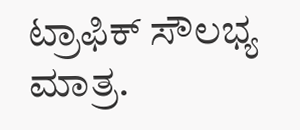ಟ್ರಾಫಿಕ್ ಸೌಲಭ್ಯ ಮಾತ್ರ.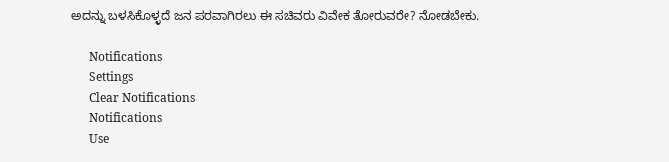ಅದನ್ನು ಬಳಸಿಕೊಳ್ಳದೆ ಜನ ಪರವಾಗಿರಲು ಈ ಸಚಿವರು ವಿವೇಕ ತೋರುವರೇ? ನೋಡಬೇಕು.

      Notifications
      Settings
      Clear Notifications
      Notifications
      Use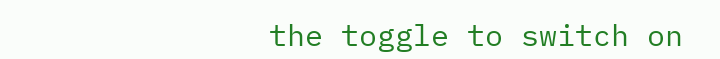the toggle to switch on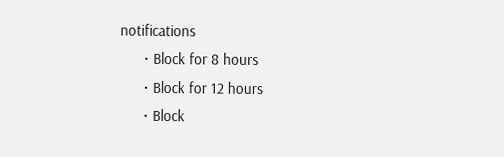notifications
      • Block for 8 hours
      • Block for 12 hours
      • Block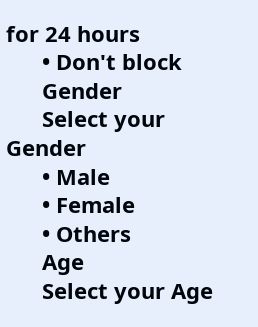for 24 hours
      • Don't block
      Gender
      Select your Gender
      • Male
      • Female
      • Others
      Age
      Select your Age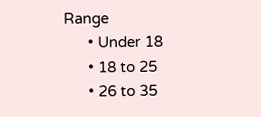Range
      • Under 18
      • 18 to 25
      • 26 to 35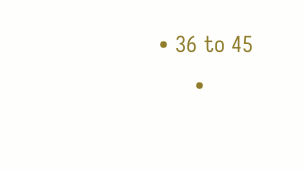• 36 to 45
      •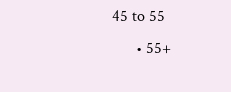45 to 55
      • 55+